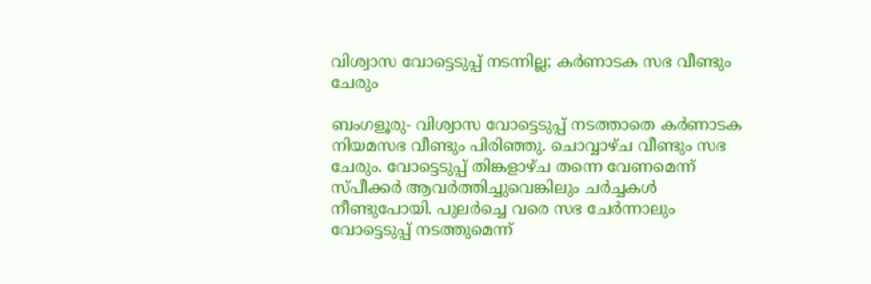വിശ്വാസ വോട്ടെടുപ്പ് നടന്നില്ല; കര്‍ണാടക സഭ വീണ്ടും ചേരും

ബംഗളൂരു- വിശ്വാസ വോട്ടെടുപ്പ് നടത്താതെ കര്‍ണാടക നിയമസഭ വീണ്ടും പിരിഞ്ഞു. ചൊവ്വാഴ്ച വീണ്ടും സഭ ചേരും. വോട്ടെടുപ്പ് തിങ്കളാഴ്ച തന്നെ വേണമെന്ന് സ്പീക്കര്‍ ആവര്‍ത്തിച്ചുവെങ്കിലും ചര്‍ച്ചകള്‍ നീണ്ടുപോയി. പുലര്‍ച്ചെ വരെ സഭ ചേര്‍ന്നാലും വോട്ടെടുപ്പ് നടത്തുമെന്ന്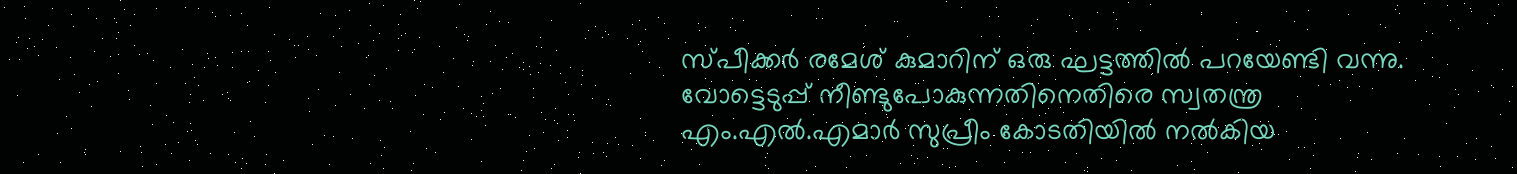സ്പീക്കര്‍ രമേശ് കുമാറിന് ഒരു ഘട്ടത്തില്‍ പറയേണ്ടി വന്നു.
വോട്ടെടുപ്പ് നീണ്ടുപോകുന്നതിനെതിരെ സ്വതന്ത്ര എം.എല്‍.എമാര്‍ സുപ്രീം കോടതിയില്‍ നല്‍കിയ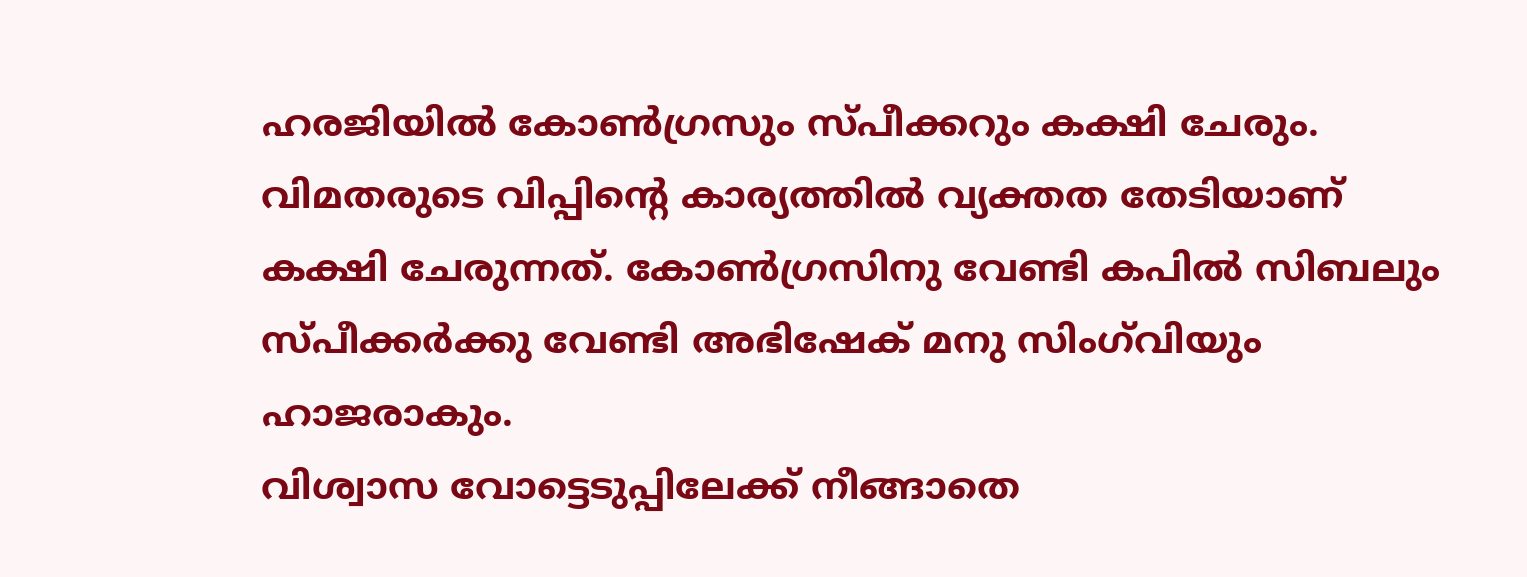ഹരജിയില്‍ കോണ്‍ഗ്രസും സ്പീക്കറും കക്ഷി ചേരും. വിമതരുടെ വിപ്പിന്റെ കാര്യത്തില്‍ വ്യക്തത തേടിയാണ് കക്ഷി ചേരുന്നത്. കോണ്‍ഗ്രസിനു വേണ്ടി കപില്‍ സിബലും സ്പീക്കര്‍ക്കു വേണ്ടി അഭിഷേക് മനു സിംഗ്‌വിയും ഹാജരാകും.
വിശ്വാസ വോട്ടെടുപ്പിലേക്ക് നീങ്ങാതെ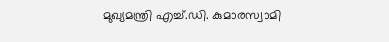മുഖ്യമന്ത്രി എച്ച്.ഡി. കുമാരസ്വാമി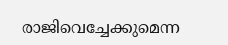രാജിവെച്ചേക്കുമെന്ന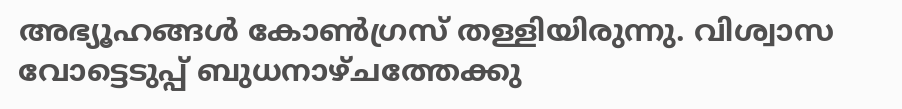അഭ്യൂഹങ്ങള്‍ കോണ്‍ഗ്രസ് തള്ളിയിരുന്നു. വിശ്വാസ വോട്ടെടുപ്പ് ബുധനാഴ്ചത്തേക്കു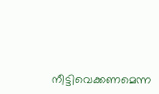നീട്ടിവെക്കണമെന്ന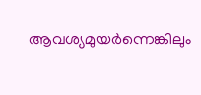ആവശ്യമുയര്‍ന്നെങ്കിലും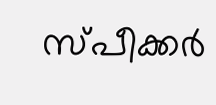സ്പീക്കര്‍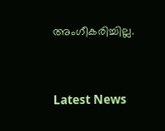അംഗീകരിച്ചില്ല.



Latest News